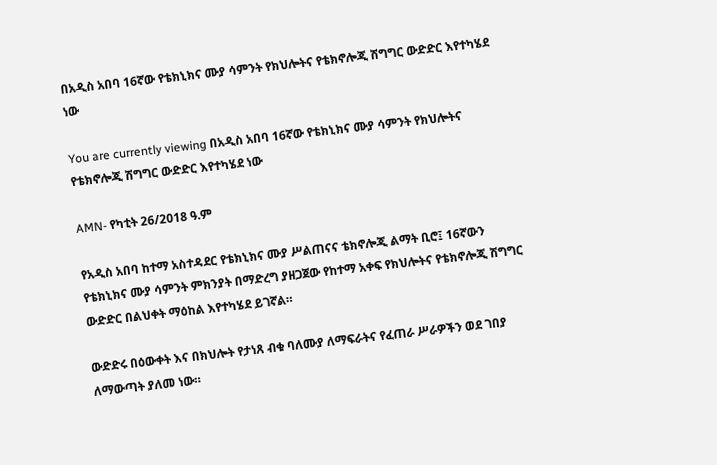በአዲስ አበባ 16ኛው የቴክኒክና ሙያ ሳምንት የክህሎትና የቴክኖሎጂ ሽግግር ውድድር እየተካሄደ ነው

You are currently viewing በአዲስ አበባ 16ኛው የቴክኒክና ሙያ ሳምንት የክህሎትና የቴክኖሎጂ ሽግግር ውድድር እየተካሄደ ነው

AMN- የካቲት 26/2018 ዓ.ም

የአዲስ አበባ ከተማ አስተዳደር የቴክኒክና ሙያ ሥልጠናና ቴክኖሎጂ ልማት ቢሮ፤ 16ኛውን የቴክኒክና ሙያ ሳምንት ምክንያት በማድረግ ያዘጋጀው የከተማ አቀፍ የክህሎትና የቴክኖሎጂ ሽግግር ውድድር በልህቀት ማዕከል እየተካሄደ ይገኛል።

ውድድሩ በዕውቀት እና በክህሎት የታነጸ ብቁ ባለሙያ ለማፍራትና የፈጠራ ሥራዎችን ወደ ገበያ ለማውጣት ያለመ ነው።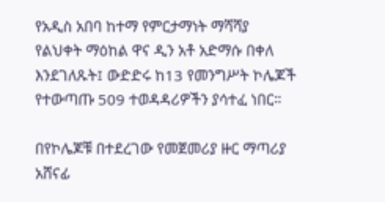የአዲስ አበባ ከተማ የምርታማነት ማሻሻያ የልህቀት ማዕከል ዋና ዲን አቶ አድማሱ በቀለ እንደገለጹት፤ ውድድሩ ከ13 የመንግሥት ኮሌጆች የተውጣጡ 509 ተወዳዳሪዎችን ያሳተፈ ነበር።

በየኮሌጆቹ በተደረገው የመጀመሪያ ዙር ማጣሪያ አሸናፊ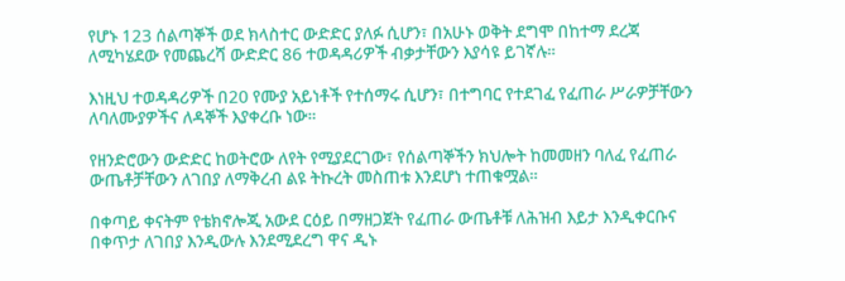የሆኑ 123 ሰልጣኞች ወደ ክላስተር ውድድር ያለፉ ሲሆን፣ በአሁኑ ወቅት ደግሞ በከተማ ደረጃ ለሚካሄደው የመጨረሻ ውድድር 86 ተወዳዳሪዎች ብቃታቸውን እያሳዩ ይገኛሉ።

እነዚህ ተወዳዳሪዎች በ20 የሙያ አይነቶች የተሰማሩ ሲሆን፣ በተግባር የተደገፈ የፈጠራ ሥራዎቻቸውን ለባለሙያዎችና ለዳኞች እያቀረቡ ነው።

የዘንድሮውን ውድድር ከወትሮው ለየት የሚያደርገው፣ የሰልጣኞችን ክህሎት ከመመዘን ባለፈ የፈጠራ ውጤቶቻቸውን ለገበያ ለማቅረብ ልዩ ትኩረት መስጠቱ እንደሆነ ተጠቁሟል።

በቀጣይ ቀናትም የቴክኖሎጂ አውደ ርዕይ በማዘጋጀት የፈጠራ ውጤቶቹ ለሕዝብ እይታ እንዲቀርቡና በቀጥታ ለገበያ እንዲውሉ እንደሚደረግ ዋና ዲኑ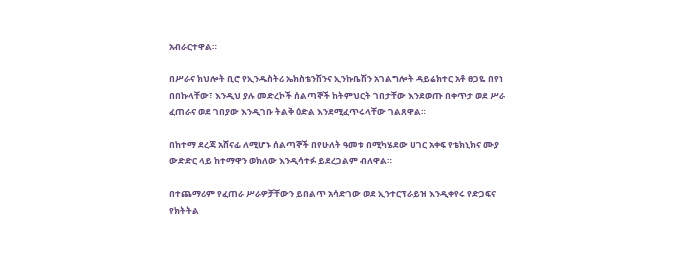አብራርተዋል።

በሥራና ክህሎት ቢሮ የኢንዱስትሪ ኤክስቴንሽንና ኢንኩቤሽን አገልግሎት ዳይሬክተር አቶ ፀጋዬ በየነ በበኩላቸው፣ እንዲህ ያሉ መድረኮች ሰልጣኞች ከትምህርት ገበታቸው እንደወጡ በቀጥታ ወደ ሥራ ፈጠራና ወደ ገበያው እንዲገቡ ትልቅ ዕድል እንደሚፈጥሩላቸው ገልጸዋል።

በከተማ ደረጃ አሸናፊ ለሚሆኑ ሰልጣኞች በየሁለት ዓመቱ በሚካሄደው ሀገር አቀፍ የቴክኒክና ሙያ ውድድር ላይ ከተማዋን ወክለው እንዲሳተፉ ይደረጋልም ብለዋል።

በተጨማሪም የፈጠራ ሥራዎቻቸውን ይበልጥ አሳድገው ወደ ኢንተርፕራይዝ እንዲቀየሩ የድጋፍና የክትትል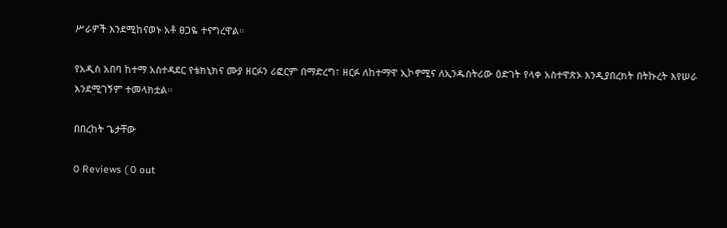ሥራዎች እንደሚከናወኑ አቶ ፀጋዬ ተናግረዋል።

የአዲስ አበባ ከተማ አስተዳደር የቴክኒክና ሙያ ዘርፉን ሪፎርም በማድረግ፣ ዘርፉ ለከተማዋ ኢኮኖሚና ለኢንዱስትሪው ዕድገት የላቀ አስተዋጽኦ እንዲያበረክት በትኩረት እየሠራ እንደሚገኝም ተመላክቷል።

በበረከት ጌታቸው

0 Reviews ( 0 out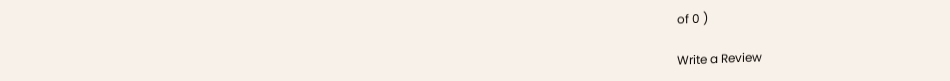of 0 )

Write a Review